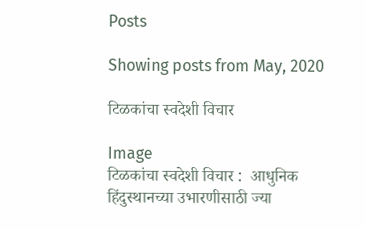Posts

Showing posts from May, 2020

टिळकांचा स्वदेशी विचार

Image
टिळकांचा स्वदेशी विचार :  आधुनिक हिंदुस्थानच्या उभारणीसाठी ज्या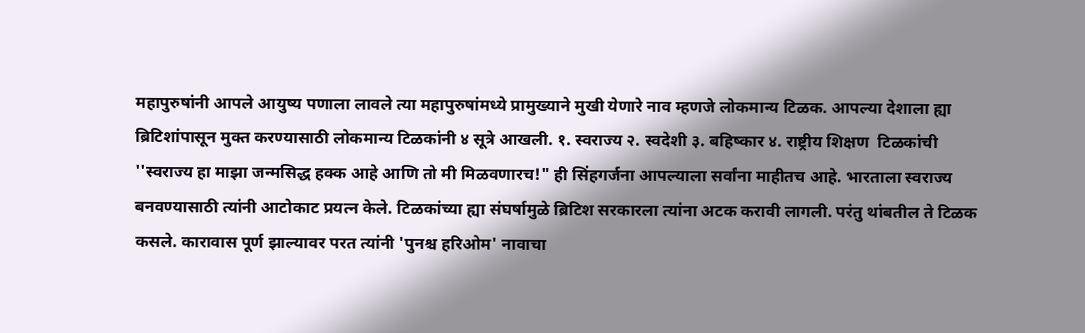महापुरुषांनी आपले आयुष्य पणाला लावले त्या महापुरुषांमध्ये प्रामुख्याने मुखी येणारे नाव म्हणजे लोकमान्य टिळक. आपल्या देशाला ह्या ब्रिटिशांपासून मुक्त करण्यासाठी लोकमान्य टिळकांनी ४ सूत्रे आखली. १. स्वराज्य २. स्वदेशी ३. बहिष्कार ४. राष्ट्रीय शिक्षण  टिळकांची ''स्वराज्य हा माझा जन्मसिद्ध हक्क आहे आणि तो मी मिळवणारच!" ही सिंहगर्जना आपल्याला सर्वांना माहीतच आहे. भारताला स्वराज्य बनवण्यासाठी त्यांनी आटोकाट प्रयत्न केले. टिळकांच्या ह्या संघर्षामुळे ब्रिटिश सरकारला त्यांना अटक करावी लागली. परंतु थांबतील ते टिळक कसले. कारावास पूर्ण झाल्यावर परत त्यांनी 'पुनश्च हरिओम' नावाचा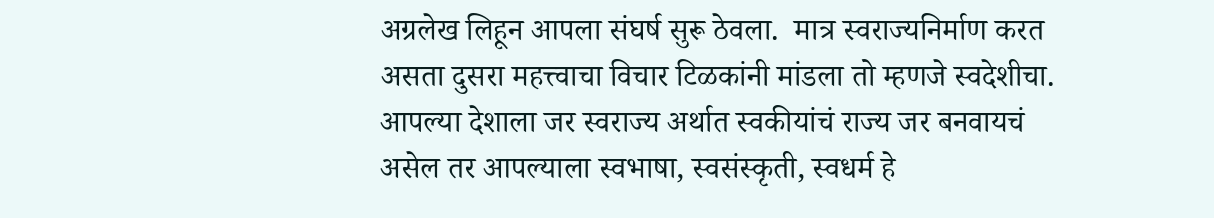अग्रलेख लिहून आपला संघर्ष सुरू ठेवला.  मात्र स्वराज्यनिर्माण करत असता दुसरा महत्त्वाचा विचार टिळकांनी मांडला तो म्हणजे स्वदेशीचा. आपल्या देशाला जर स्वराज्य अर्थात स्वकीयांचं राज्य जर बनवायचं असेल तर आपल्याला स्वभाषा, स्वसंस्कृती, स्वधर्म हे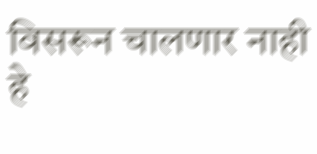विसरून चालणार नाही हे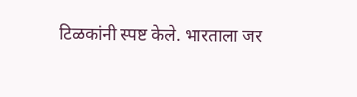टिळकांनी स्पष्ट केले. भारताला जर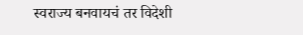स्वराज्य बनवायचं तर विदेशी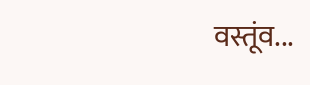वस्तूंव...